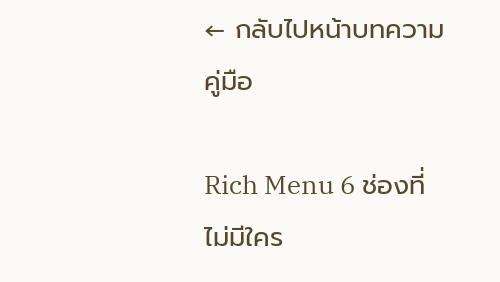← กลับไปหน้าบทความ
คู่มือ

Rich Menu 6 ช่องที่ไม่มีใคร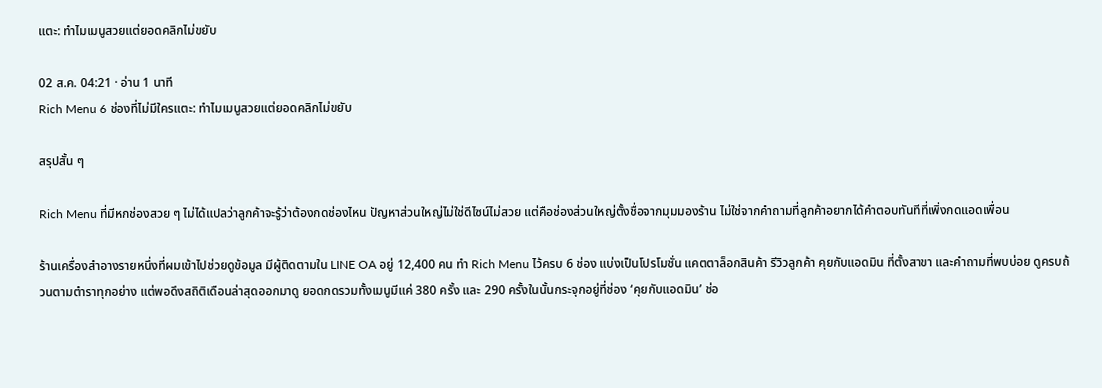แตะ: ทำไมเมนูสวยแต่ยอดคลิกไม่ขยับ

02 ส.ค. 04:21 · อ่าน 1 นาที
Rich Menu 6 ช่องที่ไม่มีใครแตะ: ทำไมเมนูสวยแต่ยอดคลิกไม่ขยับ

สรุปสั้น ๆ

Rich Menu ที่มีหกช่องสวย ๆ ไม่ได้แปลว่าลูกค้าจะรู้ว่าต้องกดช่องไหน ปัญหาส่วนใหญ่ไม่ใช่ดีไซน์ไม่สวย แต่คือช่องส่วนใหญ่ตั้งชื่อจากมุมมองร้าน ไม่ใช่จากคำถามที่ลูกค้าอยากได้คำตอบทันทีที่เพิ่งกดแอดเพื่อน

ร้านเครื่องสำอางรายหนึ่งที่ผมเข้าไปช่วยดูข้อมูล มีผู้ติดตามใน LINE OA อยู่ 12,400 คน ทำ Rich Menu ไว้ครบ 6 ช่อง แบ่งเป็นโปรโมชั่น แคตตาล็อกสินค้า รีวิวลูกค้า คุยกับแอดมิน ที่ตั้งสาขา และคำถามที่พบบ่อย ดูครบถ้วนตามตำราทุกอย่าง แต่พอดึงสถิติเดือนล่าสุดออกมาดู ยอดกดรวมทั้งเมนูมีแค่ 380 ครั้ง และ 290 ครั้งในนั้นกระจุกอยู่ที่ช่อง ‘คุยกับแอดมิน’ ช่อ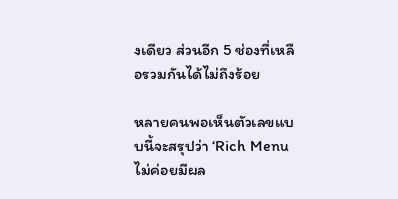งเดียว ส่วนอีก 5 ช่องที่เหลือรวมกันได้ไม่ถึงร้อย

หลายคนพอเห็นตัวเลขแบบนี้จะสรุปว่า ‘Rich Menu ไม่ค่อยมีผล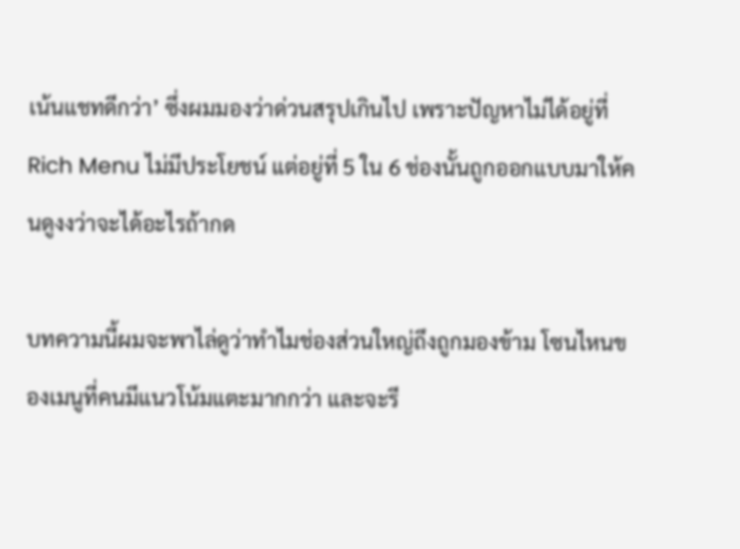เน้นแชทดีกว่า’ ซึ่งผมมองว่าด่วนสรุปเกินไป เพราะปัญหาไม่ได้อยู่ที่ Rich Menu ไม่มีประโยชน์ แต่อยู่ที่ 5 ใน 6 ช่องนั้นถูกออกแบบมาให้คนดูงงว่าจะได้อะไรถ้ากด

บทความนี้ผมจะพาไล่ดูว่าทำไมช่องส่วนใหญ่ถึงถูกมองข้าม โซนไหนของเมนูที่คนมีแนวโน้มแตะมากกว่า และจะรี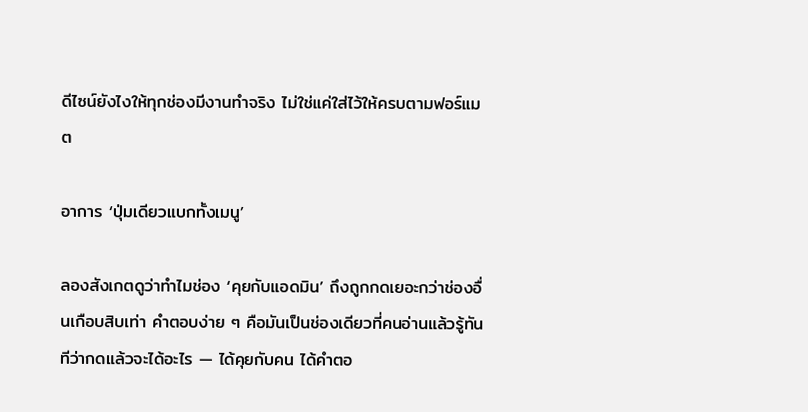ดีไซน์ยังไงให้ทุกช่องมีงานทำจริง ไม่ใช่แค่ใส่ไว้ให้ครบตามฟอร์แมต

อาการ ‘ปุ่มเดียวแบกทั้งเมนู’

ลองสังเกตดูว่าทำไมช่อง ‘คุยกับแอดมิน’ ถึงถูกกดเยอะกว่าช่องอื่นเกือบสิบเท่า คำตอบง่าย ๆ คือมันเป็นช่องเดียวที่คนอ่านแล้วรู้ทันทีว่ากดแล้วจะได้อะไร — ได้คุยกับคน ได้คำตอ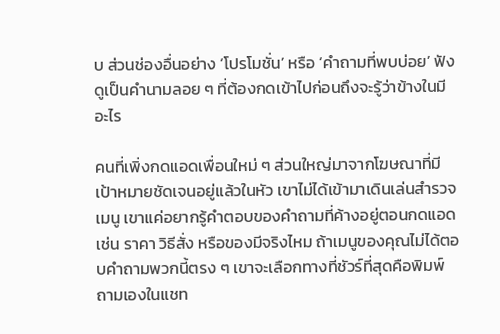บ ส่วนช่องอื่นอย่าง ‘โปรโมชั่น’ หรือ ‘คำถามที่พบบ่อย’ ฟังดูเป็นคำนามลอย ๆ ที่ต้องกดเข้าไปก่อนถึงจะรู้ว่าข้างในมีอะไร

คนที่เพิ่งกดแอดเพื่อนใหม่ ๆ ส่วนใหญ่มาจากโฆษณาที่มีเป้าหมายชัดเจนอยู่แล้วในหัว เขาไม่ได้เข้ามาเดินเล่นสำรวจเมนู เขาแค่อยากรู้คำตอบของคำถามที่ค้างอยู่ตอนกดแอด เช่น ราคา วิธีสั่ง หรือของมีจริงไหม ถ้าเมนูของคุณไม่ได้ตอบคำถามพวกนี้ตรง ๆ เขาจะเลือกทางที่ชัวร์ที่สุดคือพิมพ์ถามเองในแชท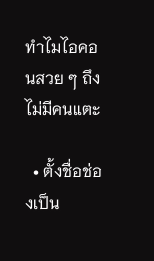ทำไมไอคอนสวย ๆ ถึงไม่มีคนแตะ

  • ตั้งชื่อช่องเป็น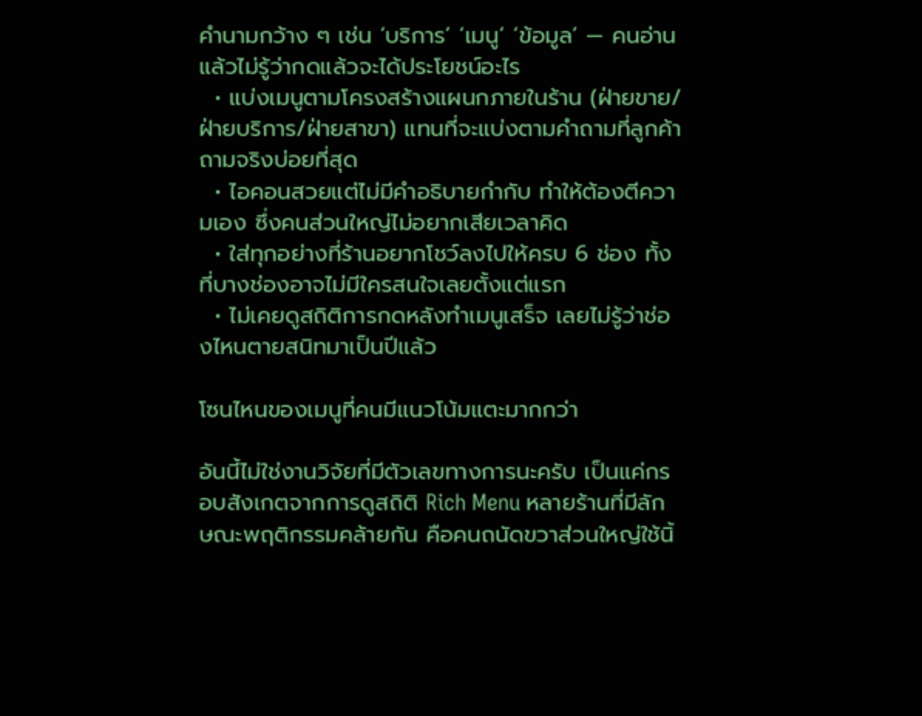คำนามกว้าง ๆ เช่น ‘บริการ’ ‘เมนู’ ‘ข้อมูล’ — คนอ่านแล้วไม่รู้ว่ากดแล้วจะได้ประโยชน์อะไร
  • แบ่งเมนูตามโครงสร้างแผนกภายในร้าน (ฝ่ายขาย/ฝ่ายบริการ/ฝ่ายสาขา) แทนที่จะแบ่งตามคำถามที่ลูกค้าถามจริงบ่อยที่สุด
  • ไอคอนสวยแต่ไม่มีคำอธิบายกำกับ ทำให้ต้องตีความเอง ซึ่งคนส่วนใหญ่ไม่อยากเสียเวลาคิด
  • ใส่ทุกอย่างที่ร้านอยากโชว์ลงไปให้ครบ 6 ช่อง ทั้งที่บางช่องอาจไม่มีใครสนใจเลยตั้งแต่แรก
  • ไม่เคยดูสถิติการกดหลังทำเมนูเสร็จ เลยไม่รู้ว่าช่องไหนตายสนิทมาเป็นปีแล้ว

โซนไหนของเมนูที่คนมีแนวโน้มแตะมากกว่า

อันนี้ไม่ใช่งานวิจัยที่มีตัวเลขทางการนะครับ เป็นแค่กรอบสังเกตจากการดูสถิติ Rich Menu หลายร้านที่มีลักษณะพฤติกรรมคล้ายกัน คือคนถนัดขวาส่วนใหญ่ใช้นิ้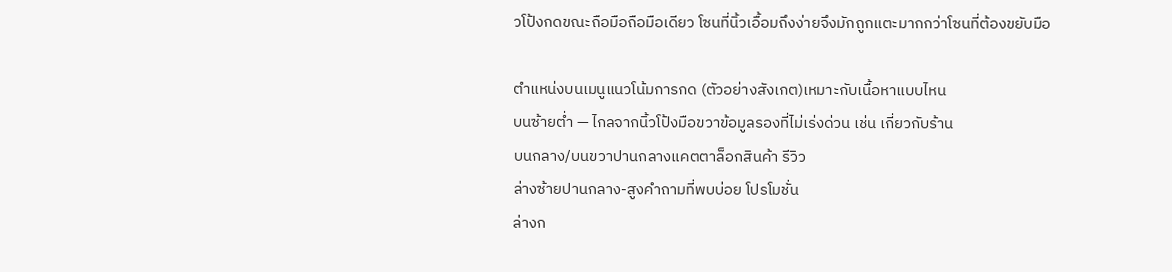วโป้งกดขณะถือมือถือมือเดียว โซนที่นิ้วเอื้อมถึงง่ายจึงมักถูกแตะมากกว่าโซนที่ต้องขยับมือ

ตำแหน่งบนเมนูแนวโน้มการกด (ตัวอย่างสังเกต)เหมาะกับเนื้อหาแบบไหน
บนซ้ายต่ำ — ไกลจากนิ้วโป้งมือขวาข้อมูลรองที่ไม่เร่งด่วน เช่น เกี่ยวกับร้าน
บนกลาง/บนขวาปานกลางแคตตาล็อกสินค้า รีวิว
ล่างซ้ายปานกลาง-สูงคำถามที่พบบ่อย โปรโมชั่น
ล่างก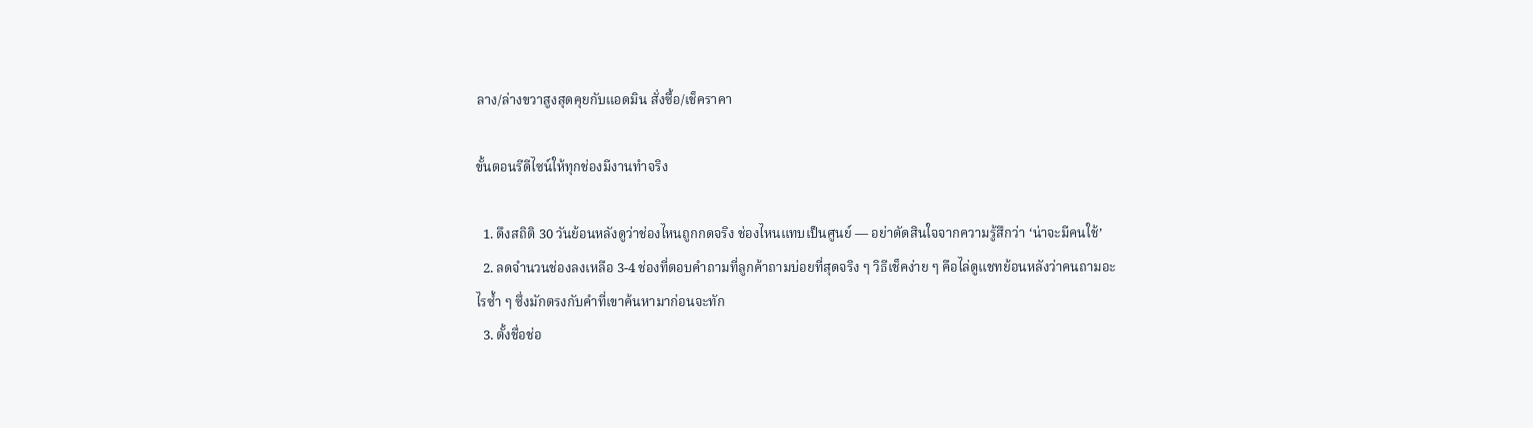ลาง/ล่างขวาสูงสุดคุยกับแอดมิน สั่งซื้อ/เช็คราคา

ขั้นตอนรีดีไซน์ให้ทุกช่องมีงานทำจริง

  1. ดึงสถิติ 30 วันย้อนหลังดูว่าช่องไหนถูกกดจริง ช่องไหนแทบเป็นศูนย์ — อย่าตัดสินใจจากความรู้สึกว่า ‘น่าจะมีคนใช้’
  2. ลดจำนวนช่องลงเหลือ 3-4 ช่องที่ตอบคำถามที่ลูกค้าถามบ่อยที่สุดจริง ๆ วิธีเช็คง่าย ๆ คือไล่ดูแชทย้อนหลังว่าคนถามอะไรซ้ำ ๆ ซึ่งมักตรงกับคำที่เขาค้นหามาก่อนจะทัก
  3. ตั้งชื่อช่อ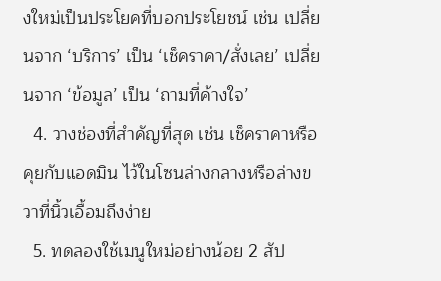งใหม่เป็นประโยคที่บอกประโยชน์ เช่น เปลี่ยนจาก ‘บริการ’ เป็น ‘เช็คราคา/สั่งเลย’ เปลี่ยนจาก ‘ข้อมูล’ เป็น ‘ถามที่ค้างใจ’
  4. วางช่องที่สำคัญที่สุด เช่น เช็คราคาหรือคุยกับแอดมิน ไว้ในโซนล่างกลางหรือล่างขวาที่นิ้วเอื้อมถึงง่าย
  5. ทดลองใช้เมนูใหม่อย่างน้อย 2 สัป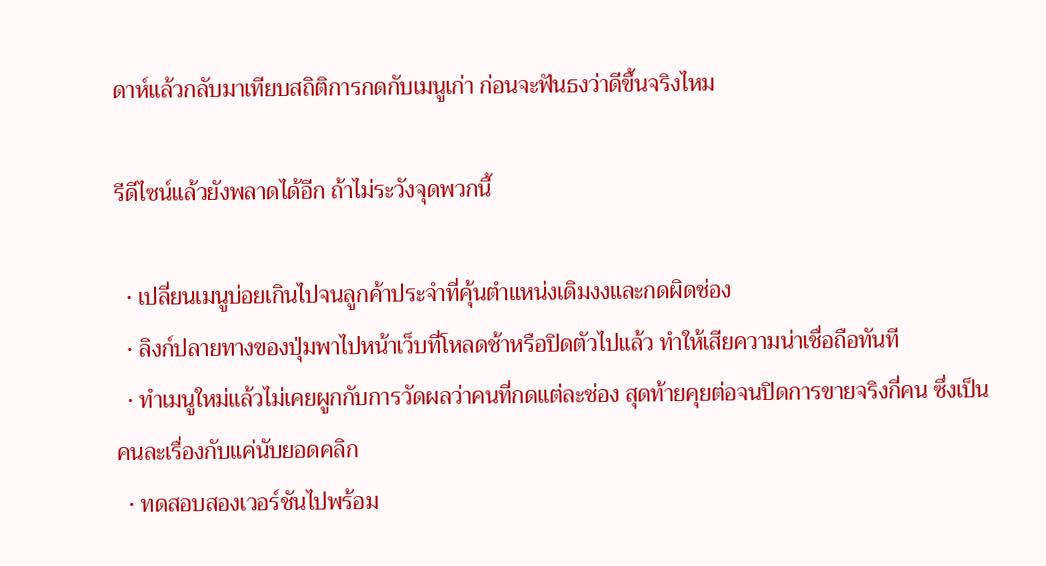ดาห์แล้วกลับมาเทียบสถิติการกดกับเมนูเก่า ก่อนจะฟันธงว่าดีขึ้นจริงไหม

รีดีไซน์แล้วยังพลาดได้อีก ถ้าไม่ระวังจุดพวกนี้

  • เปลี่ยนเมนูบ่อยเกินไปจนลูกค้าประจำที่คุ้นตำแหน่งเดิมงงและกดผิดช่อง
  • ลิงก์ปลายทางของปุ่มพาไปหน้าเว็บที่โหลดช้าหรือปิดตัวไปแล้ว ทำให้เสียความน่าเชื่อถือทันที
  • ทำเมนูใหม่แล้วไม่เคยผูกกับการวัดผลว่าคนที่กดแต่ละช่อง สุดท้ายคุยต่อจนปิดการขายจริงกี่คน ซึ่งเป็นคนละเรื่องกับแค่นับยอดคลิก
  • ทดสอบสองเวอร์ชันไปพร้อม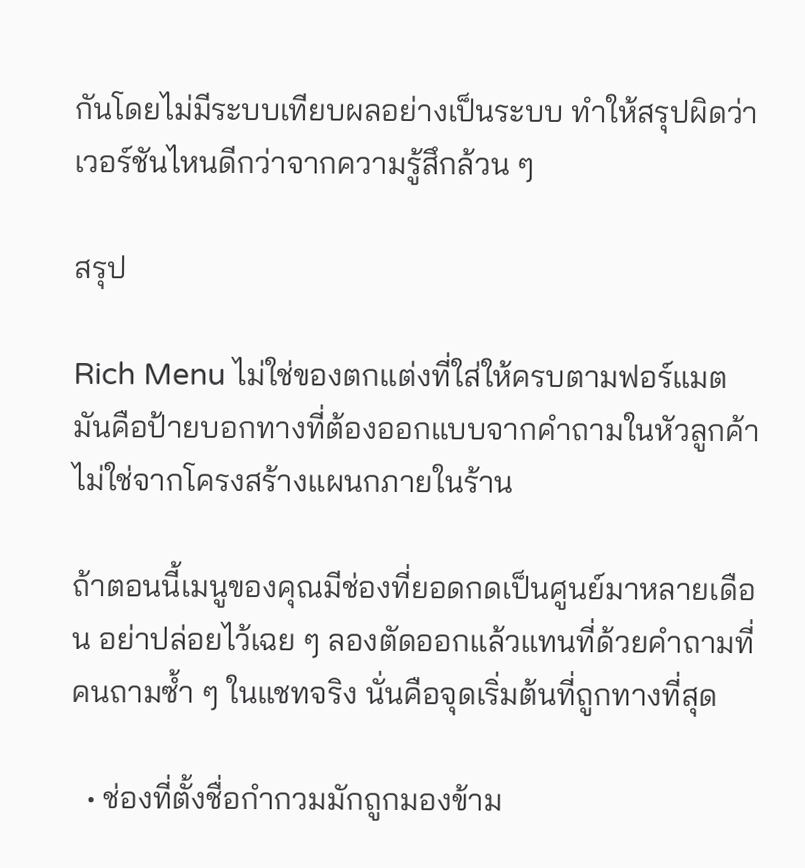กันโดยไม่มีระบบเทียบผลอย่างเป็นระบบ ทำให้สรุปผิดว่าเวอร์ชันไหนดีกว่าจากความรู้สึกล้วน ๆ

สรุป

Rich Menu ไม่ใช่ของตกแต่งที่ใส่ให้ครบตามฟอร์แมต มันคือป้ายบอกทางที่ต้องออกแบบจากคำถามในหัวลูกค้า ไม่ใช่จากโครงสร้างแผนกภายในร้าน

ถ้าตอนนี้เมนูของคุณมีช่องที่ยอดกดเป็นศูนย์มาหลายเดือน อย่าปล่อยไว้เฉย ๆ ลองตัดออกแล้วแทนที่ด้วยคำถามที่คนถามซ้ำ ๆ ในแชทจริง นั่นคือจุดเริ่มต้นที่ถูกทางที่สุด

  • ช่องที่ตั้งชื่อกำกวมมักถูกมองข้าม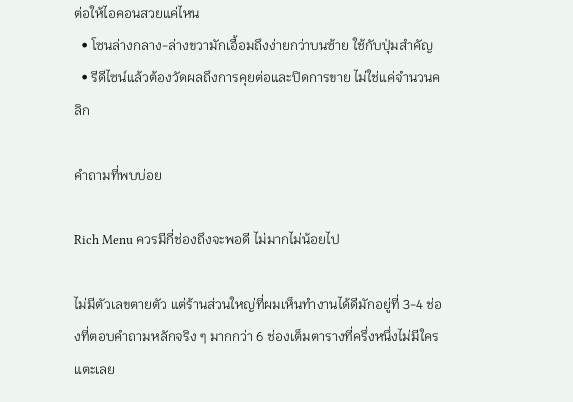ต่อให้ไอคอนสวยแค่ไหน
  • โซนล่างกลาง-ล่างขวามักเอื้อมถึงง่ายกว่าบนซ้าย ใช้กับปุ่มสำคัญ
  • รีดีไซน์แล้วต้องวัดผลถึงการคุยต่อและปิดการขาย ไม่ใช่แค่จำนวนคลิก

คำถามที่พบบ่อย

Rich Menu ควรมีกี่ช่องถึงจะพอดี ไม่มากไม่น้อยไป

ไม่มีตัวเลขตายตัว แต่ร้านส่วนใหญ่ที่ผมเห็นทำงานได้ดีมักอยู่ที่ 3-4 ช่องที่ตอบคำถามหลักจริง ๆ มากกว่า 6 ช่องเต็มตารางที่ครึ่งหนึ่งไม่มีใครแตะเลย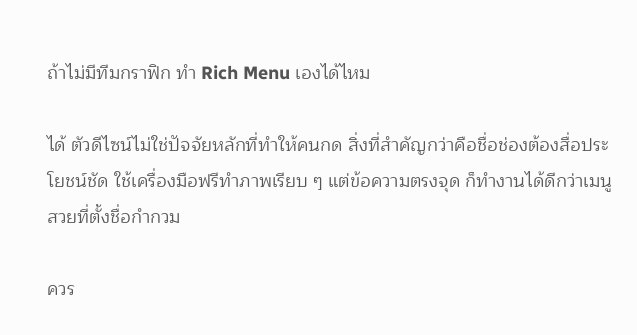ถ้าไม่มีทีมกราฟิก ทำ Rich Menu เองได้ไหม

ได้ ตัวดีไซน์ไม่ใช่ปัจจัยหลักที่ทำให้คนกด สิ่งที่สำคัญกว่าคือชื่อช่องต้องสื่อประโยชน์ชัด ใช้เครื่องมือฟรีทำภาพเรียบ ๆ แต่ข้อความตรงจุด ก็ทำงานได้ดีกว่าเมนูสวยที่ตั้งชื่อกำกวม

ควร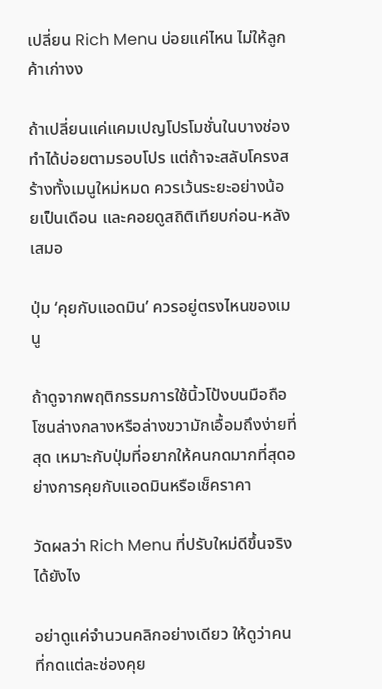เปลี่ยน Rich Menu บ่อยแค่ไหน ไม่ให้ลูกค้าเก่างง

ถ้าเปลี่ยนแค่แคมเปญโปรโมชั่นในบางช่อง ทำได้บ่อยตามรอบโปร แต่ถ้าจะสลับโครงสร้างทั้งเมนูใหม่หมด ควรเว้นระยะอย่างน้อยเป็นเดือน และคอยดูสถิติเทียบก่อน-หลังเสมอ

ปุ่ม ‘คุยกับแอดมิน’ ควรอยู่ตรงไหนของเมนู

ถ้าดูจากพฤติกรรมการใช้นิ้วโป้งบนมือถือ โซนล่างกลางหรือล่างขวามักเอื้อมถึงง่ายที่สุด เหมาะกับปุ่มที่อยากให้คนกดมากที่สุดอย่างการคุยกับแอดมินหรือเช็คราคา

วัดผลว่า Rich Menu ที่ปรับใหม่ดีขึ้นจริงได้ยังไง

อย่าดูแค่จำนวนคลิกอย่างเดียว ให้ดูว่าคนที่กดแต่ละช่องคุย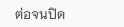ต่อจนปิด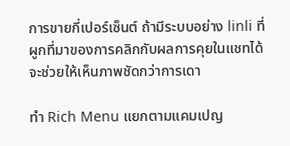การขายกี่เปอร์เซ็นต์ ถ้ามีระบบอย่าง linli ที่ผูกที่มาของการคลิกกับผลการคุยในแชทได้ จะช่วยให้เห็นภาพชัดกว่าการเดา

ทำ Rich Menu แยกตามแคมเปญ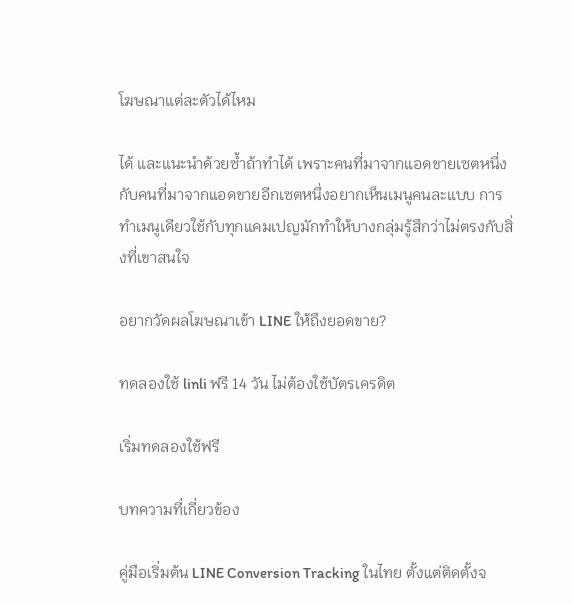โฆษณาแต่ละตัวได้ไหม

ได้ และแนะนำด้วยซ้ำถ้าทำได้ เพราะคนที่มาจากแอดขายเซตหนึ่งกับคนที่มาจากแอดขายอีกเซตหนึ่งอยากเห็นเมนูคนละแบบ การทำเมนูเดียวใช้กับทุกแคมเปญมักทำให้บางกลุ่มรู้สึกว่าไม่ตรงกับสิ่งที่เขาสนใจ

อยากวัดผลโฆษณาเข้า LINE ให้ถึงยอดขาย?

ทดลองใช้ linli ฟรี 14 วัน ไม่ต้องใช้บัตรเครดิต

เริ่มทดลองใช้ฟรี

บทความที่เกี่ยวข้อง

คู่มือเริ่มต้น LINE Conversion Tracking ในไทย ตั้งแต่ติดตั้งจ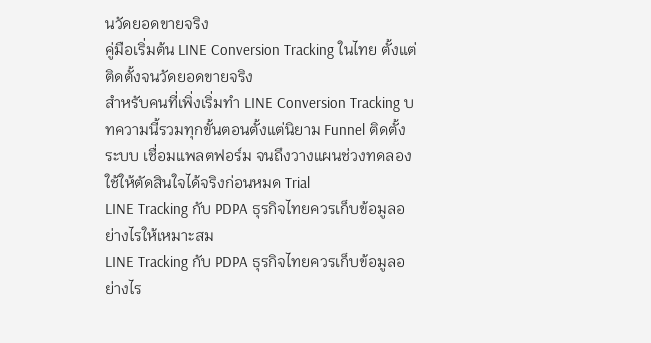นวัดยอดขายจริง
คู่มือเริ่มต้น LINE Conversion Tracking ในไทย ตั้งแต่ติดตั้งจนวัดยอดขายจริง
สำหรับคนที่เพิ่งเริ่มทำ LINE Conversion Tracking บทความนี้รวมทุกขั้นตอนตั้งแต่นิยาม Funnel ติดตั้งระบบ เชื่อมแพลตฟอร์ม จนถึงวางแผนช่วงทดลองใช้ให้ตัดสินใจได้จริงก่อนหมด Trial
LINE Tracking กับ PDPA ธุรกิจไทยควรเก็บข้อมูลอย่างไรให้เหมาะสม
LINE Tracking กับ PDPA ธุรกิจไทยควรเก็บข้อมูลอย่างไร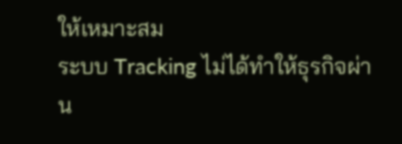ให้เหมาะสม
ระบบ Tracking ไม่ได้ทำให้ธุรกิจผ่าน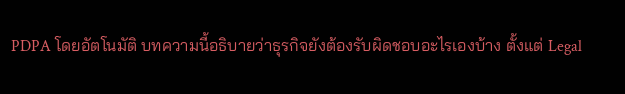PDPA โดยอัตโนมัติ บทความนี้อธิบายว่าธุรกิจยังต้องรับผิดชอบอะไรเองบ้าง ตั้งแต่ Legal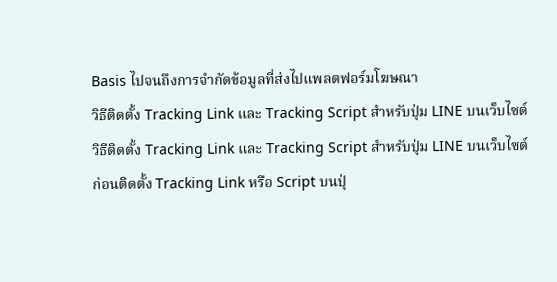Basis ไปจนถึงการจำกัดข้อมูลที่ส่งไปแพลตฟอร์มโฆษณา
วิธีติดตั้ง Tracking Link และ Tracking Script สำหรับปุ่ม LINE บนเว็บไซต์
วิธีติดตั้ง Tracking Link และ Tracking Script สำหรับปุ่ม LINE บนเว็บไซต์
ก่อนติดตั้ง Tracking Link หรือ Script บนปุ่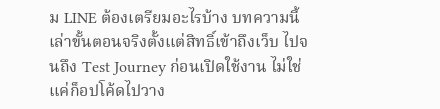ม LINE ต้องเตรียมอะไรบ้าง บทความนี้เล่าขั้นตอนจริงตั้งแต่สิทธิ์เข้าถึงเว็บ ไปจนถึง Test Journey ก่อนเปิดใช้งาน ไม่ใช่แค่ก็อปโค้ดไปวาง